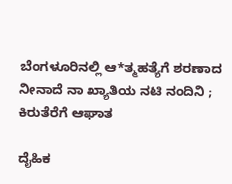ಬೆಂಗಳೂರಿನಲ್ಲಿ ಆ*ತ್ಮಹತ್ಯೆಗೆ ಶರಣಾದ ನೀನಾದೆ ನಾ ಖ್ಯಾತಿಯ ನಟಿ ನಂದಿನಿ ; ಕಿರುತೆರೆಗೆ ಆಘಾತ

ದೈಹಿಕ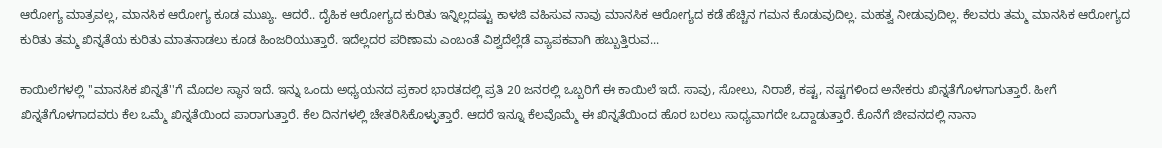ಆರೋಗ್ಯ ಮಾತ್ರವಲ್ಲ, ಮಾನಸಿಕ ಆರೋಗ್ಯ ಕೂಡ ಮುಖ್ಯ. ಆದರೆ.. ದೈಹಿಕ ಆರೋಗ್ಯದ ಕುರಿತು ಇನ್ನಿಲ್ಲದಷ್ಟು ಕಾಳಜಿ ವಹಿಸುವ ನಾವು ಮಾನಸಿಕ ಆರೋಗ್ಯದ ಕಡೆ ಹೆಚ್ಚಿನ ಗಮನ ಕೊಡುವುದಿಲ್ಲ. ಮಹತ್ವ ನೀಡುವುದಿಲ್ಲ. ಕೆಲವರು ತಮ್ಮ ಮಾನಸಿಕ ಆರೋಗ್ಯದ ಕುರಿತು ತಮ್ಮ ಖಿನ್ನತೆಯ ಕುರಿತು ಮಾತನಾಡಲು ಕೂಡ ಹಿಂಜರಿಯುತ್ತಾರೆ. ಇದೆಲ್ಲದರ ಪರಿಣಾಮ ಎಂಬಂತೆ ವಿಶ್ವದೆಲ್ಲೆಡೆ ವ್ಯಾಪಕವಾಗಿ ಹಬ್ಬುತ್ತಿರುವ...

ಕಾಯಿಲೆಗಳಲ್ಲಿ ''ಮಾನಸಿಕ ಖಿನ್ನತೆ''ಗೆ ಮೊದಲ ಸ್ಥಾನ ಇದೆ. ಇನ್ನು ಒಂದು ಅಧ್ಯಯನದ ಪ್ರಕಾರ ಭಾರತದಲ್ಲಿ ಪ್ರತಿ 20 ಜನರಲ್ಲಿ ಒಬ್ಬರಿಗೆ ಈ ಕಾಯಿಲೆ ಇದೆ. ಸಾವು, ಸೋಲು, ನಿರಾಶೆ, ಕಷ್ಟ, ನಷ್ಟಗಳಿಂದ ಅನೇಕರು ಖಿನ್ನತೆಗೊಳಗಾಗುತ್ತಾರೆ. ಹೀಗೆ ಖಿನ್ನತೆಗೊಳಗಾದವರು ಕೆಲ ಒಮ್ಮೆ ಖಿನ್ನತೆಯಿಂದ ಪಾರಾಗುತ್ತಾರೆ. ಕೆಲ ದಿನಗಳಲ್ಲಿ ಚೇತರಿಸಿಕೊಳ್ಳುತ್ತಾರೆ. ಆದರೆ ಇನ್ನೂ ಕೆಲವೊಮ್ಮೆ ಈ ಖಿನ್ನತೆಯಿಂದ ಹೊರ ಬರಲು ಸಾಧ್ಯವಾಗದೇ ಒದ್ದಾಡುತ್ತಾರೆ. ಕೊನೆಗೆ ಜೀವನದಲ್ಲಿ ನಾನಾ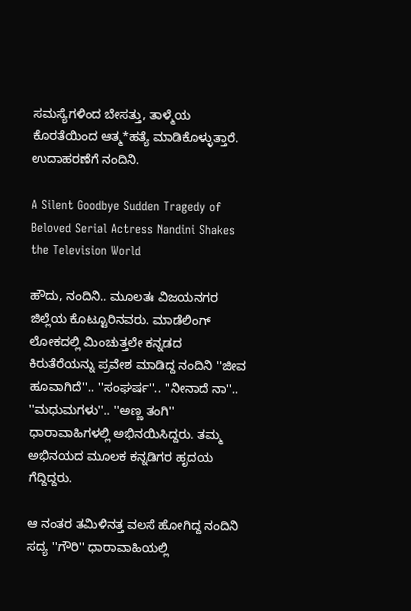ಸಮಸ್ಯೆಗಳಿಂದ ಬೇಸತ್ತು, ತಾಳ್ಮೆಯ ಕೊರತೆಯಿಂದ ಆತ್ಮ*ಹತ್ಯೆ ಮಾಡಿಕೊಳ್ಳುತ್ತಾರೆ. ಉದಾಹರಣೆಗೆ ನಂದಿನಿ.

A Silent Goodbye Sudden Tragedy of Beloved Serial Actress Nandini Shakes the Television World

ಹೌದು, ನಂದಿನಿ.. ಮೂಲತಃ ವಿಜಯನಗರ ಜಿಲ್ಲೆಯ ಕೊಟ್ಟೂರಿನವರು. ಮಾಡೆಲಿಂಗ್ ಲೋಕದಲ್ಲಿ ಮಿಂಚುತ್ತಲೇ ಕನ್ನಡದ ಕಿರುತೆರೆಯನ್ನು ಪ್ರವೇಶ ಮಾಡಿದ್ದ ನಂದಿನಿ ''ಜೀವ ಹೂವಾಗಿದೆ''.. ''ಸಂಘರ್ಷ''.. ''ನೀನಾದೆ ನಾ''.. ''ಮಧುಮಗಳು''.. ''ಅಣ್ಣ ತಂಗಿ'' ಧಾರಾವಾಹಿಗಳಲ್ಲಿ ಅಭಿನಯಿಸಿದ್ದರು. ತಮ್ಮ ಅಭಿನಯದ ಮೂಲಕ ಕನ್ನಡಿಗರ ಹೃದಯ ಗೆದ್ದಿದ್ದರು.

ಆ ನಂತರ ತಮಿಳಿನತ್ತ ವಲಸೆ ಹೋಗಿದ್ದ ನಂದಿನಿ ಸದ್ಯ ''ಗೌರಿ'' ಧಾರಾವಾಹಿಯಲ್ಲಿ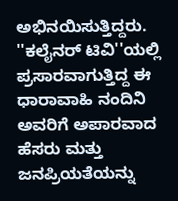ಅಭಿನಯಿಸುತ್ತಿದ್ದರು. ''ಕಲೈನರ್ ಟಿವಿ''ಯಲ್ಲಿ ಪ್ರಸಾರವಾಗುತ್ತಿದ್ದ ಈ ಧಾರಾವಾಹಿ ನಂದಿನಿ ಅವರಿಗೆ ಅಪಾರವಾದ ಹೆಸರು ಮತ್ತು ಜನಪ್ರಿಯತೆಯನ್ನು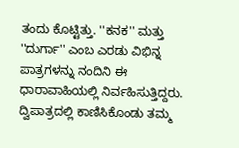ತಂದು ಕೊಟ್ಟಿತ್ತು. ''ಕನಕ'' ಮತ್ತು ''ದುರ್ಗಾ'' ಎಂಬ ಎರಡು ವಿಭಿನ್ನ ಪಾತ್ರಗಳನ್ನು ನಂದಿನಿ ಈ ಧಾರಾವಾಹಿಯಲ್ಲಿ ನಿರ್ವಹಿಸುತ್ತಿದ್ದರು. ದ್ವಿಪಾತ್ರದಲ್ಲಿ ಕಾಣಿಸಿಕೊಂಡು ತಮ್ಮ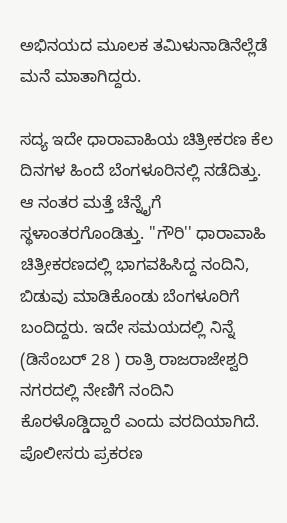ಅಭಿನಯದ ಮೂಲಕ ತಮಿಳುನಾಡಿನೆಲ್ಲೆಡೆ ಮನೆ ಮಾತಾಗಿದ್ದರು.

ಸದ್ಯ ಇದೇ ಧಾರಾವಾಹಿಯ ಚಿತ್ರೀಕರಣ ಕೆಲ ದಿನಗಳ ಹಿಂದೆ ಬೆಂಗಳೂರಿನಲ್ಲಿ ನಡೆದಿತ್ತು. ಆ ನಂತರ ಮತ್ತೆ ಚೆನ್ನೈಗೆ ಸ್ಥಳಾಂತರಗೊಂಡಿತ್ತು. ''ಗೌರಿ'' ಧಾರಾವಾಹಿ ಚಿತ್ರೀಕರಣದಲ್ಲಿ ಭಾಗವಹಿಸಿದ್ದ ನಂದಿನಿ, ಬಿಡುವು ಮಾಡಿಕೊಂಡು ಬೆಂಗಳೂರಿಗೆ ಬಂದಿದ್ದರು. ಇದೇ ಸಮಯದಲ್ಲಿ ನಿನ್ನೆ (ಡಿಸೆಂಬರ್ 28 ) ರಾತ್ರಿ ರಾಜರಾಜೇಶ್ವರಿ ನಗರದಲ್ಲಿ ನೇಣಿಗೆ ನಂದಿನಿ ಕೊರಳೊಡ್ಡಿದ್ದಾರೆ ಎಂದು ವರದಿಯಾಗಿದೆ. ಪೊಲೀಸರು ಪ್ರಕರಣ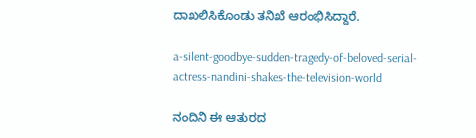ದಾಖಲಿಸಿಕೊಂಡು ತನಿಖೆ ಆರಂಭಿಸಿದ್ದಾರೆ.

a-silent-goodbye-sudden-tragedy-of-beloved-serial-actress-nandini-shakes-the-television-world

ನಂದಿನಿ ಈ ಆತುರದ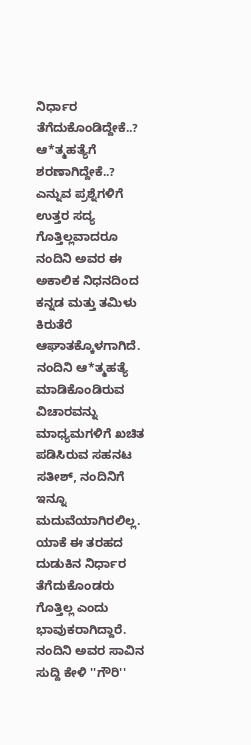ನಿರ್ಧಾರ ತೆಗೆದುಕೊಂಡಿದ್ದೇಕೆ..? ಆ*ತ್ಮಹತ್ಯೆಗೆ ಶರಣಾಗಿದ್ದೇಕೆ..? ಎನ್ನುವ ಪ್ರಶ್ನೆಗಳಿಗೆ ಉತ್ತರ ಸದ್ಯ ಗೊತ್ತಿಲ್ಲವಾದರೂ ನಂದಿನಿ ಅವರ ಈ ಅಕಾಲಿಕ ನಿಧನದಿಂದ ಕನ್ನಡ ಮತ್ತು ತಮಿಳು ಕಿರುತೆರೆ ಆಘಾತಕ್ಕೊಳಗಾಗಿದೆ. ನಂದಿನಿ ಆ*ತ್ಮಹತ್ಯೆ ಮಾಡಿಕೊಂಡಿರುವ ವಿಚಾರವನ್ನು ಮಾಧ್ಯಮಗಳಿಗೆ ಖಚಿತ ಪಡಿಸಿರುವ ಸಹನಟ ಸತೀಶ್, ನಂದಿನಿಗೆ ಇನ್ನೂ ಮದುವೆಯಾಗಿರಲಿಲ್ಲ. ಯಾಕೆ ಈ ತರಹದ ದುಡುಕಿನ ನಿರ್ಧಾರ ತೆಗೆದುಕೊಂಡರು ಗೊತ್ತಿಲ್ಲ ಎಂದು ಭಾವುಕರಾಗಿದ್ದಾರೆ. ನಂದಿನಿ ಅವರ ಸಾವಿನ ಸುದ್ದಿ ಕೇಳಿ ''ಗೌರಿ''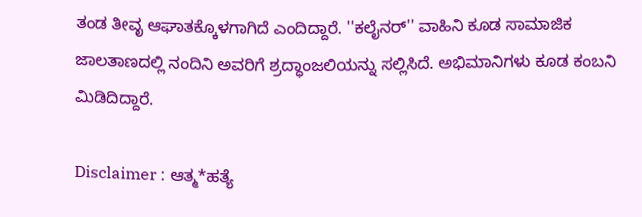ತಂಡ ತೀವೃ ಆಘಾತಕ್ಕೊಳಗಾಗಿದೆ ಎಂದಿದ್ದಾರೆ. ''ಕಲೈನರ್'' ವಾಹಿನಿ ಕೂಡ ಸಾಮಾಜಿಕ ಜಾಲತಾಣದಲ್ಲಿ ನಂದಿನಿ ಅವರಿಗೆ ಶ್ರದ್ಧಾಂಜಲಿಯನ್ನು ಸಲ್ಲಿಸಿದೆ. ಅಭಿಮಾನಿಗಳು ಕೂಡ ಕಂಬನಿ ಮಿಡಿದಿದ್ದಾರೆ.

Disclaimer : ಆತ್ಮ*ಹತ್ಯೆ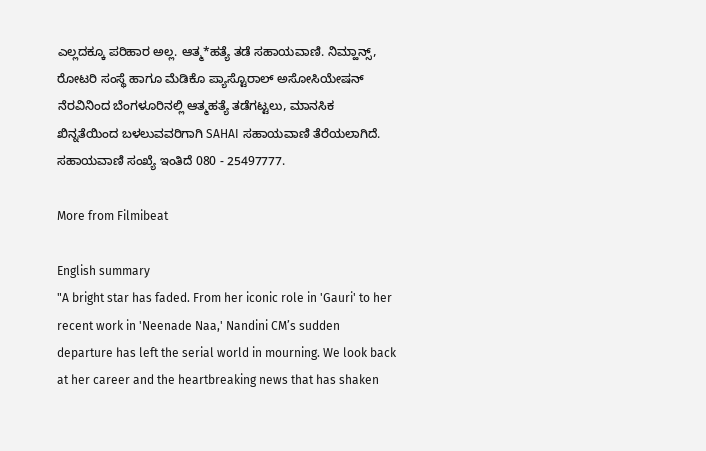ಎಲ್ಲದಕ್ಕೂ ಪರಿಹಾರ ಅಲ್ಲ. ಆತ್ಮ*ಹತ್ಯೆ ತಡೆ ಸಹಾಯವಾಣಿ. ನಿಮ್ಹಾನ್ಸ್, ರೋಟರಿ ಸಂಸ್ಥೆ ಹಾಗೂ ಮೆಡಿಕೊ ಪ್ಯಾಸ್ಟೊರಾಲ್ ಅಸೋಸಿಯೇಷನ್ ನೆರವಿನಿಂದ ಬೆಂಗಳೂರಿನಲ್ಲಿ ಆತ್ಮಹತ್ಯೆ ತಡೆಗಟ್ಟಲು, ಮಾನಸಿಕ ಖಿನ್ನತೆಯಿಂದ ಬಳಲುವವರಿಗಾಗಿ SAHAI ಸಹಾಯವಾಣಿ ತೆರೆಯಲಾಗಿದೆ. ಸಹಾಯವಾಣಿ ಸಂಖ್ಯೆ ಇಂತಿದೆ 080 - 25497777.

More from Filmibeat

English summary
"A bright star has faded. From her iconic role in 'Gauri' to her recent work in 'Neenade Naa,' Nandini CM’s sudden departure has left the serial world in mourning. We look back at her career and the heartbreaking news that has shaken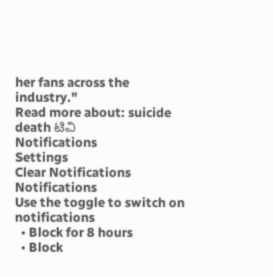her fans across the industry."
Read more about: suicide death ಟಿವಿ
Notifications
Settings
Clear Notifications
Notifications
Use the toggle to switch on notifications
  • Block for 8 hours
  • Block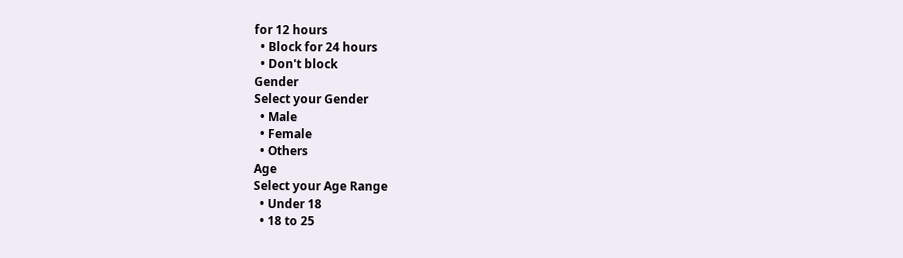for 12 hours
  • Block for 24 hours
  • Don't block
Gender
Select your Gender
  • Male
  • Female
  • Others
Age
Select your Age Range
  • Under 18
  • 18 to 25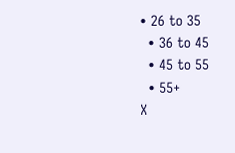• 26 to 35
  • 36 to 45
  • 45 to 55
  • 55+
X